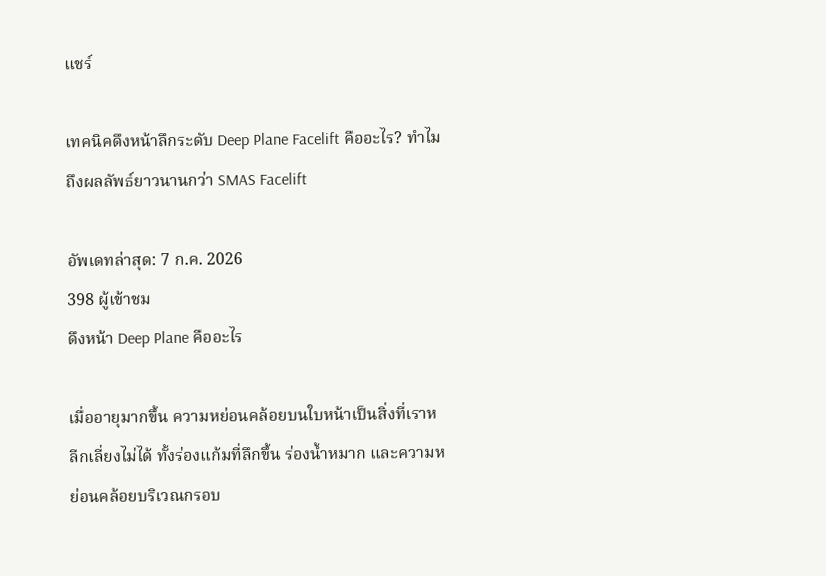แชร์

เทคนิคดึงหน้าลึกระดับ Deep Plane Facelift คืออะไร? ทำไมถึงผลลัพธ์ยาวนานกว่า SMAS Facelift

อัพเดทล่าสุด: 7 ก.ค. 2026
398 ผู้เข้าชม
ดึงหน้า Deep Plane คืออะไร

เมื่ออายุมากขึ้น ความหย่อนคล้อยบนใบหน้าเป็นสิ่งที่เราหลีกเลี่ยงไม่ได้ ทั้งร่องแก้มที่ลึกขึ้น ร่องน้ำหมาก และความหย่อนคล้อยบริเวณกรอบ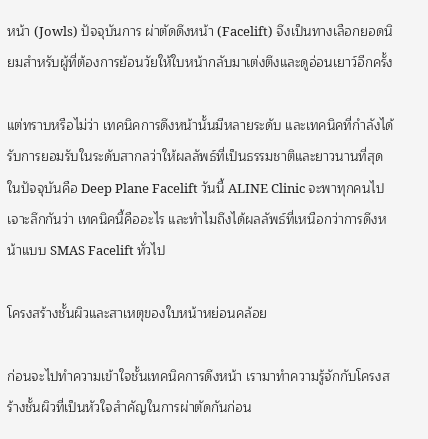หน้า (Jowls) ปัจจุบันการ ผ่าตัดดึงหน้า (Facelift) จึงเป็นทางเลือกยอดนิยมสำหรับผู้ที่ต้องการย้อนวัยให้ใบหน้ากลับมาเต่งตึงและดูอ่อนเยาว์อีกครั้ง

แต่ทราบหรือไม่ว่า เทคนิคการดึงหน้านั้นมีหลายระดับ และเทคนิคที่กำลังได้รับการยอมรับในระดับสากลว่าให้ผลลัพธ์ที่เป็นธรรมชาติและยาวนานที่สุดในปัจจุบันคือ Deep Plane Facelift วันนี้ ALINE Clinic จะพาทุกคนไปเจาะลึกกันว่า เทคนิคนี้คืออะไร และทำไมถึงได้ผลลัพธ์ที่เหนือกว่าการดึงหน้าแบบ SMAS Facelift ทั่วไป

โครงสร้างชั้นผิวและสาเหตุของใบหน้าหย่อนคล้อย

ก่อนจะไปทำความเข้าใจชั้นเทคนิคการดึงหน้า เรามาทำความรู้จักกับโครงสร้างชั้นผิวที่เป็นหัวใจสำคัญในการผ่าตัดกันก่อน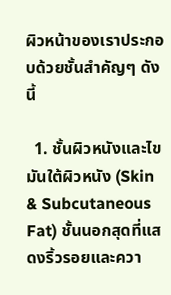ผิวหน้าของเราประกอบด้วยชั้นสำคัญๆ ดังนี้

  1. ชั้นผิวหนังและไขมันใต้ผิวหนัง (Skin & Subcutaneous Fat) ชั้นนอกสุดที่แสดงริ้วรอยและควา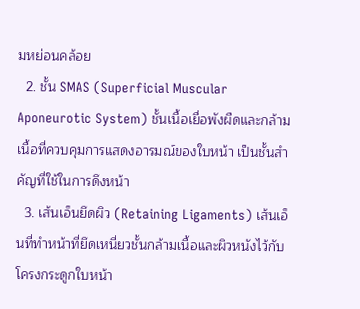มหย่อนคล้อย
  2. ชั้น SMAS (Superficial Muscular Aponeurotic System) ชั้นเนื้อเยื่อพังผืดและกล้ามเนื้อที่ควบคุมการแสดงอารมณ์ของใบหน้า เป็นชั้นสำคัญที่ใช้ในการดึงหน้า
  3. เส้นเอ็นยึดผิว (Retaining Ligaments) เส้นเอ็นที่ทำหน้าที่ยึดเหนี่ยวชั้นกล้ามเนื้อและผิวหนังไว้กับโครงกระดูกใบหน้า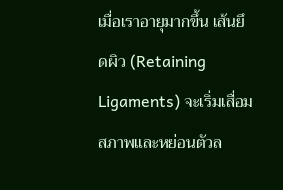เมื่อเราอายุมากขึ้น เส้นยึดผิว (Retaining Ligaments) จะเริ่มเสื่อมสภาพและหย่อนตัวล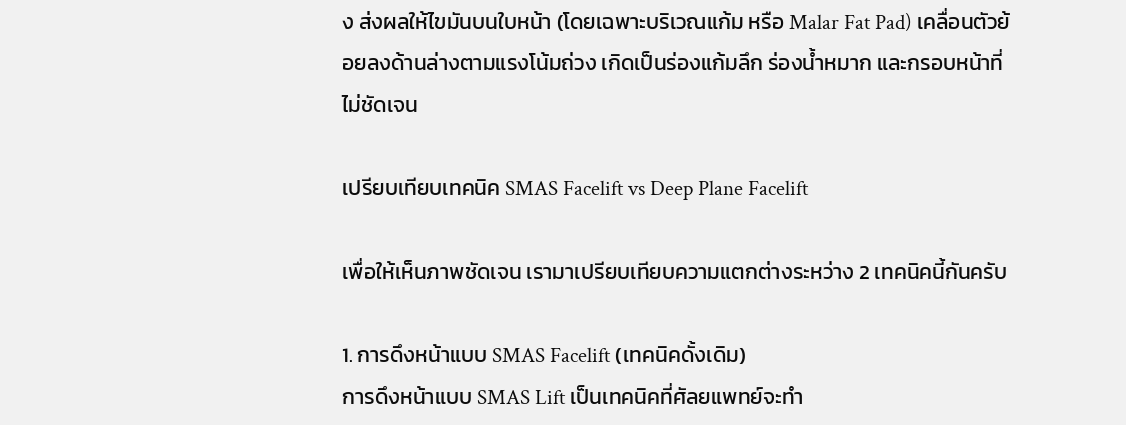ง ส่งผลให้ไขมันบนใบหน้า (โดยเฉพาะบริเวณแก้ม หรือ Malar Fat Pad) เคลื่อนตัวย้อยลงด้านล่างตามแรงโน้มถ่วง เกิดเป็นร่องแก้มลึก ร่องน้ำหมาก และกรอบหน้าที่ไม่ชัดเจน

เปรียบเทียบเทคนิค SMAS Facelift vs Deep Plane Facelift

เพื่อให้เห็นภาพชัดเจน เรามาเปรียบเทียบความแตกต่างระหว่าง 2 เทคนิคนี้กันครับ

1. การดึงหน้าแบบ SMAS Facelift (เทคนิคดั้งเดิม)
การดึงหน้าแบบ SMAS Lift เป็นเทคนิคที่ศัลยแพทย์จะทำ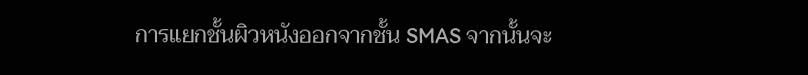การแยกชั้นผิวหนังออกจากชั้น SMAS จากนั้นจะ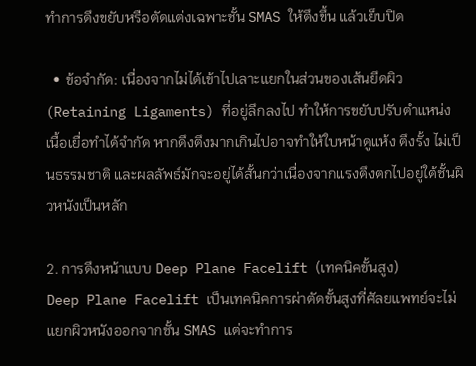ทำการดึงขยับหรือตัดแต่งเฉพาะชั้น SMAS ให้ตึงขึ้น แล้วเย็บปิด

  • ข้อจำกัด: เนื่องจากไม่ได้เข้าไปเลาะแยกในส่วนของเส้นยึดผิว (Retaining Ligaments) ที่อยู่ลึกลงไป ทำให้การขยับปรับตำแหน่งเนื้อเยื่อทำได้จำกัด หากดึงตึงมากเกินไปอาจทำให้ใบหน้าดูแห้ง ตึงรั้ง ไม่เป็นธรรมชาติ และผลลัพธ์มักจะอยู่ได้สั้นกว่าเนื่องจากแรงตึงตกไปอยู่ใต้ชั้นผิวหนังเป็นหลัก

2. การดึงหน้าแบบ Deep Plane Facelift (เทคนิคขั้นสูง)
Deep Plane Facelift เป็นเทคนิคการผ่าตัดขั้นสูงที่ศัลยแพทย์จะไม่แยกผิวหนังออกจากชั้น SMAS แต่จะทำการ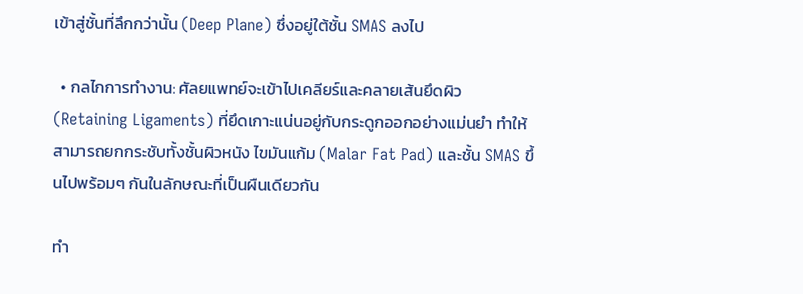เข้าสู่ชั้นที่ลึกกว่านั้น (Deep Plane) ซึ่งอยู่ใต้ชั้น SMAS ลงไป

  • กลไกการทำงาน: ศัลยแพทย์จะเข้าไปเคลียร์และคลายเส้นยึดผิว (Retaining Ligaments) ที่ยึดเกาะแน่นอยู่กับกระดูกออกอย่างแม่นยำ ทำให้สามารถยกกระชับทั้งชั้นผิวหนัง ไขมันแก้ม (Malar Fat Pad) และชั้น SMAS ขึ้นไปพร้อมๆ กันในลักษณะที่เป็นผืนเดียวกัน

ทำ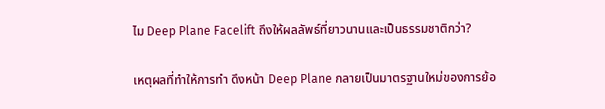ไม Deep Plane Facelift ถึงให้ผลลัพธ์ที่ยาวนานและเป็นธรรมชาติกว่า?

เหตุผลที่ทำให้การทำ ดึงหน้า Deep Plane กลายเป็นมาตรฐานใหม่ของการย้อ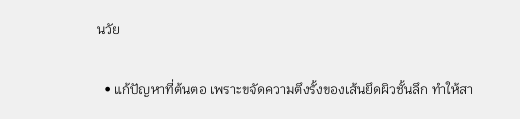นวัย

  • แก้ปัญหาที่ต้นตอ เพราะขจัดความตึงรั้งของเส้นยึดผิวชั้นลึก ทำให้สา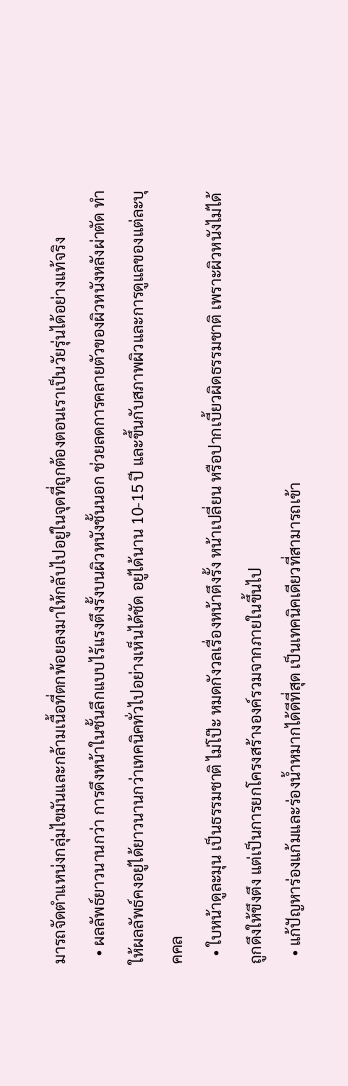มารถจัดตำแหน่งกลุ่มไขมันและกล้ามเนื้อที่ตกพ้อยลงมาให้กลับไปอยู่ในจุดที่ถูกต้องตอนเราเป็นวัยรุ่นได้อย่างแท้จริง
  • ผลลัพธ์ยาวนานกว่า การดึงหน้าในชั้นลึกแบบไร้แรงตึงรั้งบนผิวหนังชั้นนอก ช่วยลดการคลายตัวของผิวหนังหลังผ่าตัด ทำให้ผลลัพธ์คงอยู่ได้ยาวนานกว่าเทคนิคทั่วไปอย่างเห็นได้ชัด อยู่ได้นาน 10-15 ปี และขึ้นกับสภาพผิวและการดูแลของแต่ละบุคคล
  • ใบหน้าดูละมุน เป็นธรรมชาติ ไม่โป๊ะ หมดกังวลเรื่องหน้าตึงรั้ง หน้าเปลี่ยน หรือปากเบี้ยวผิดธรรมชาติ เพราะผิวหนังไม่ได้ถูกดึงให้ขึงตึง แต่เป็นการยกโครงสร้างองค์รวมจากภายในขึ้นไป
  • แก้ปัญหาร่องแก้มและร่องน้ำหมากได้ดีที่สุด เป็นเทคนิคเดียวที่สามารถเข้า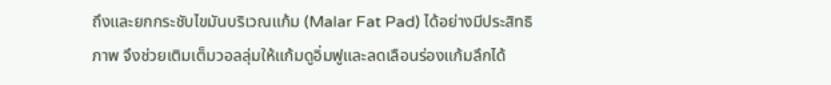ถึงและยกกระชับไขมันบริเวณแก้ม (Malar Fat Pad) ได้อย่างมีประสิทธิภาพ จึงช่วยเติมเต็มวอลลุ่มให้แก้มดูอิ่มฟูและลดเลือนร่องแก้มลึกได้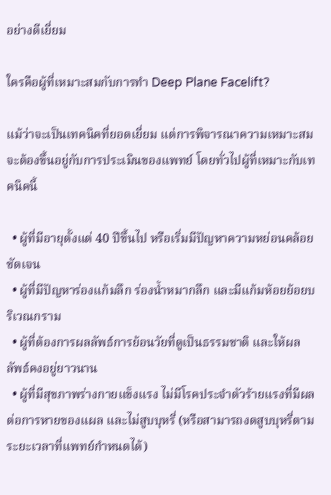อย่างดีเยี่ยม

ใครคือผู้ที่เหมาะสมกับการทำ Deep Plane Facelift?

แม้ว่าจะเป็นเทคนิคที่ยอดเยี่ยม แต่การพิจารณาความเหมาะสมจะต้องขึ้นอยู่กับการประเมินของแพทย์ โดยทั่วไปผู้ที่เหมาะกับเทคนิคนี้

  • ผู้ที่มีอายุตั้งแต่ 40 ปีขึ้นไป หรือเริ่มมีปัญหาความหย่อนคล้อยชัดเจน
  • ผู้ที่มีปัญหาร่องแก้มลึก ร่องน้ำหมากลึก และมีแก้มห้อยย้อยบริเวณกราม
  • ผู้ที่ต้องการผลลัพธ์การย้อนวัยที่ดูเป็นธรรมชาติ และให้ผลลัพธ์คงอยู่ยาวนาน
  • ผู้ที่มีสุขภาพร่างกายแข็งแรง ไม่มีโรคประจำตัวร้ายแรงที่มีผลต่อการหายของแผล และไม่สูบบุหรี่ (หรือสามารถงดสูบบุหรี่ตามระยะเวลาที่แพทย์กำหนดได้)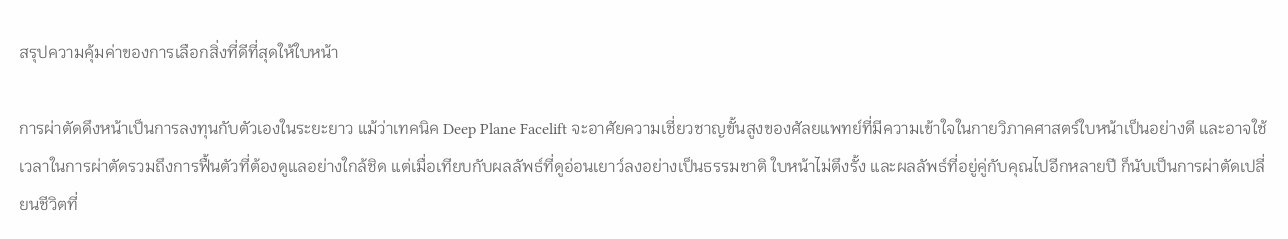สรุปความคุ้มค่าของการเลือกสิ่งที่ดีที่สุดให้ใบหน้า

การผ่าตัดดึงหน้าเป็นการลงทุนกับตัวเองในระยะยาว แม้ว่าเทคนิค Deep Plane Facelift จะอาศัยความเชี่ยวชาญขั้นสูงของศัลยแพทย์ที่มีความเข้าใจในกายวิภาคศาสตร์ใบหน้าเป็นอย่างดี และอาจใช้เวลาในการผ่าตัดรวมถึงการฟื้นตัวที่ต้องดูแลอย่างใกล้ชิด แต่เมื่อเทียบกับผลลัพธ์ที่ดูอ่อนเยาว์ลงอย่างเป็นธรรมชาติ ใบหน้าไม่ตึงรั้ง และผลลัพธ์ที่อยู่คู่กับคุณไปอีกหลายปี ก็นับเป็นการผ่าตัดเปลี่ยนชีวิตที่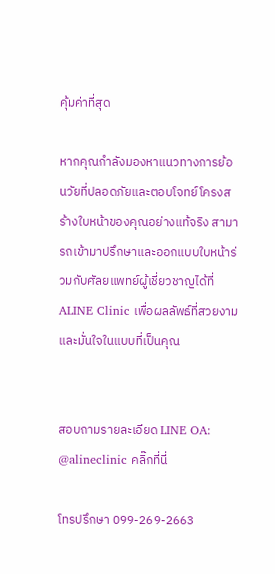คุ้มค่าที่สุด

หากคุณกำลังมองหาแนวทางการย้อนวัยที่ปลอดภัยและตอบโจทย์โครงสร้างใบหน้าของคุณอย่างแท้จริง สามารถเข้ามาปรึกษาและออกแบบใบหน้าร่วมกับศัลยแพทย์ผู้เชี่ยวชาญได้ที่ ALINE Clinic เพื่อผลลัพธ์ที่สวยงามและมั่นใจในแบบที่เป็นคุณ


สอบถามรายละเอียด LINE OA: @alineclinic คลิ๊กที่นี่

โทรปรึกษา 099-269-2663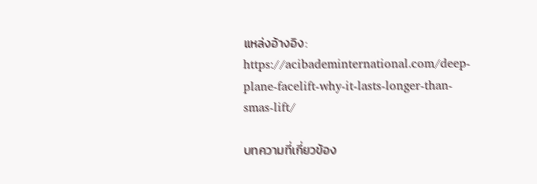แหล่งอ้างอิง: https://acibademinternational.com/deep-plane-facelift-why-it-lasts-longer-than-smas-lift/

บทความที่เกี่ยวข้อง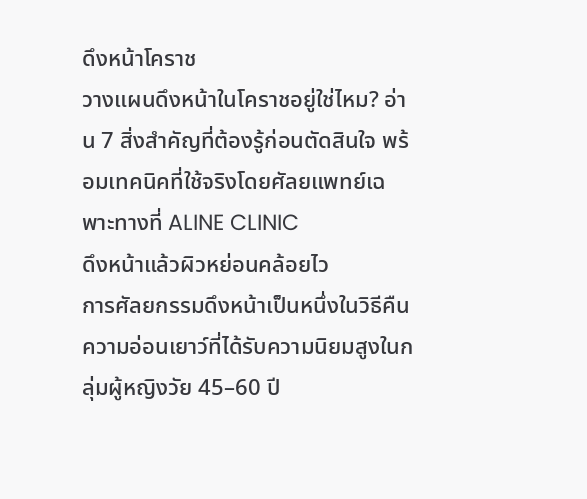ดึงหน้าโคราช
วางแผนดึงหน้าในโคราชอยู่ใช่ไหม? อ่าน 7 สิ่งสำคัญที่ต้องรู้ก่อนตัดสินใจ พร้อมเทคนิคที่ใช้จริงโดยศัลยแพทย์เฉพาะทางที่ ALINE CLINIC
ดึงหน้าแล้วผิวหย่อนคล้อยไว
การศัลยกรรมดึงหน้าเป็นหนึ่งในวิธีคืนความอ่อนเยาว์ที่ได้รับความนิยมสูงในกลุ่มผู้หญิงวัย 45–60 ปี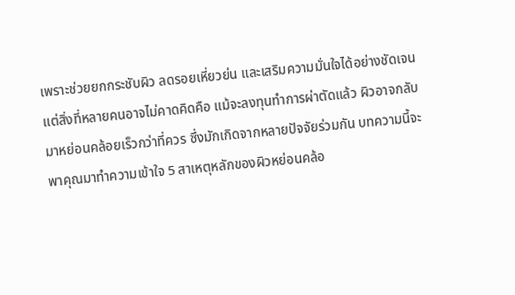เพราะช่วยยกกระชับผิว ลดรอยเหี่ยวย่น และเสริมความมั่นใจได้อย่างชัดเจน แต่สิ่งที่หลายคนอาจไม่คาดคิดคือ แม้จะลงทุนทำการผ่าตัดแล้ว ผิวอาจกลับมาหย่อนคล้อยเร็วกว่าที่ควร ซึ่งมักเกิดจากหลายปัจจัยร่วมกัน บทความนี้จะพาคุณมาทำความเข้าใจ 5 สาเหตุหลักของผิวหย่อนคล้อ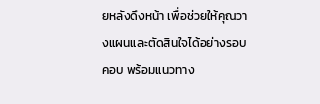ยหลังดึงหน้า เพื่อช่วยให้คุณวางแผนและตัดสินใจได้อย่างรอบคอบ พร้อมแนวทาง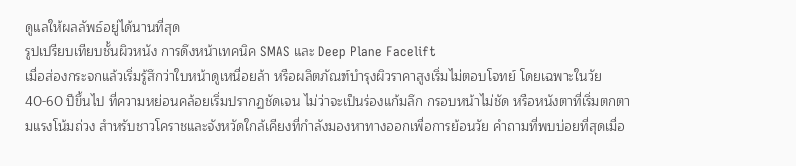ดูแลให้ผลลัพธ์อยู่ได้นานที่สุด
รูปเปรียบเทียบชั้นผิวหนัง การดึงหน้าเทคนิค SMAS และ Deep Plane Facelift
เมื่อส่องกระจกแล้วเริ่มรู้สึกว่าใบหน้าดูเหนื่อยล้า หรือผลิตภัณฑ์บำรุงผิวราคาสูงเริ่มไม่ตอบโจทย์ โดยเฉพาะในวัย 40-60 ปีขึ้นไป ที่ความหย่อนคล้อยเริ่มปรากฏชัดเจน ไม่ว่าจะเป็นร่องแก้มลึก กรอบหน้าไม่ชัด หรือหนังตาที่เริ่มตกตามแรงโน้มถ่วง สำหรับชาวโคราชและจังหวัดใกล้เคียงที่กำลังมองหาทางออกเพื่อการย้อนวัย คำถามที่พบบ่อยที่สุดเมื่อ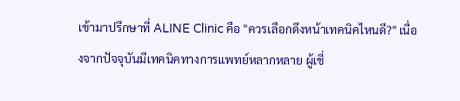เข้ามาปรึกษาที่ ALINE Clinic คือ "ควรเลือกดึงหน้าเทคนิคไหนดี?" เนื่องจากปัจจุบันมีเทคนิคทางการแพทย์หลากหลาย ผู้เชี่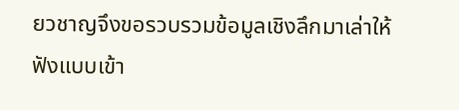ยวชาญจึงขอรวบรวมข้อมูลเชิงลึกมาเล่าให้ฟังแบบเข้า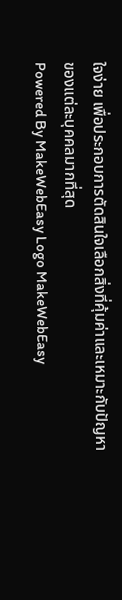ใจง่าย เพื่อประกอบการตัดสินใจเลือกสิ่งที่คุ้มค่าและเหมาะกับปัญหาของแต่ละบุคคลมากที่สุด
Powered By MakeWebEasy Logo MakeWebEasy